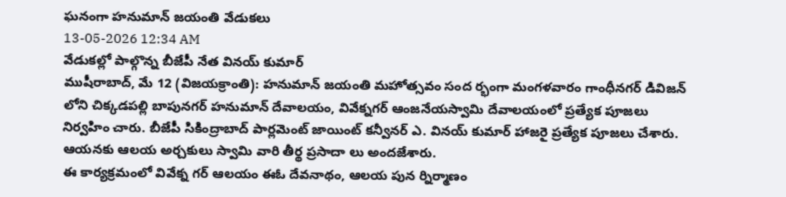ఘనంగా హనుమాన్ జయంతి వేడుకలు
13-05-2026 12:34 AM
వేడుకల్లో పాల్గొన్న బీజేపీ నేత వినయ్ కుమార్
ముషీరాబాద్, మే 12 (విజయక్రాంతి): హనుమాన్ జయంతి మహోత్సవం సంద ర్భంగా మంగళవారం గాంధీనగర్ డివిజన్ లోని చిక్కడపల్లి బాపునగర్ హనుమాన్ దేవాలయం, వివేక్నగర్ ఆంజనేయస్వామి దేవాలయంలో ప్రత్యేక పూజలు నిర్వహిం చారు. బీజేపీ సికింద్రాబాద్ పార్లమెంట్ జాయింట్ కన్వీనర్ ఎ. వినయ్ కుమార్ హాజరై ప్రత్యేక పూజలు చేశారు. ఆయనకు ఆలయ అర్చకులు స్వామి వారి తీర్థ ప్రసాదా లు అందజేశారు.
ఈ కార్యక్రమంలో వివేక్న గర్ ఆలయం ఈఓ దేవనాథం, ఆలయ పున ర్నిర్మాణం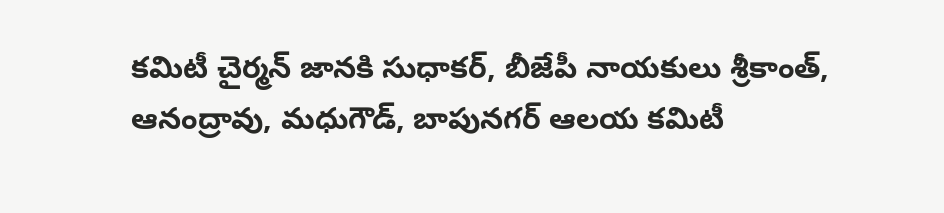కమిటీ చైర్మన్ జానకి సుధాకర్, బీజేపీ నాయకులు శ్రీకాంత్, ఆనంద్రావు, మధుగౌడ్, బాపునగర్ ఆలయ కమిటీ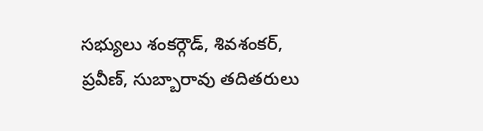సభ్యులు శంకర్గౌడ్, శివశంకర్, ప్రవీణ్, సుబ్బారావు తదితరులు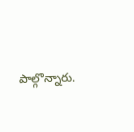పాల్గొన్నారు.